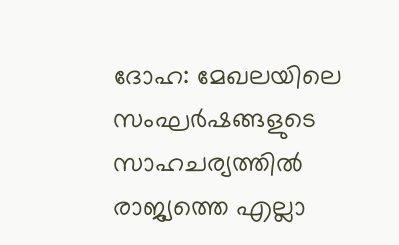ദോഹ: മേഖലയിലെ സംഘർഷങ്ങളുടെ സാഹചര്യത്തിൽ രാജ്യത്തെ എല്ലാ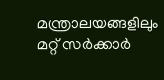മന്ത്രാലയങ്ങളിലും മറ്റ് സർക്കാർ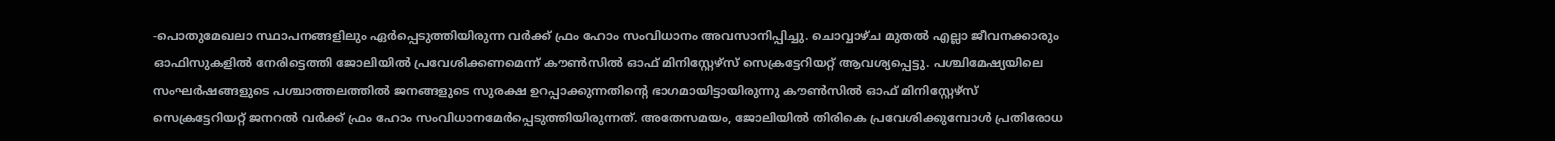-പൊതുമേഖലാ സ്ഥാപനങ്ങളിലും ഏർപ്പെടുത്തിയിരുന്ന വർക്ക് ഫ്രം ഹോം സംവിധാനം അവസാനിപ്പിച്ചു. ചൊവ്വാഴ്ച മുതൽ എല്ലാ ജീവനക്കാരും ഓഫിസുകളിൽ നേരിട്ടെത്തി ജോലിയിൽ പ്രവേശിക്കണമെന്ന് കൗൺസിൽ ഓഫ് മിനിസ്റ്റേഴ്സ് സെക്രട്ടേറിയറ്റ് ആവശ്യപ്പെട്ടു. പശ്ചിമേഷ്യയിലെ സംഘർഷങ്ങളുടെ പശ്ചാത്തലത്തിൽ ജനങ്ങളുടെ സുരക്ഷ ഉറപ്പാക്കുന്നതിന്റെ ഭാഗമായിട്ടായിരുന്നു കൗൺസിൽ ഓഫ് മിനിസ്റ്റേഴ്സ് സെക്രട്ടേറിയറ്റ് ജനറൽ വർക്ക് ഫ്രം ഹോം സംവിധാനമേർപ്പെടുത്തിയിരുന്നത്. അതേസമയം, ജോലിയിൽ തിരികെ പ്രവേശിക്കുമ്പോൾ പ്രതിരോധ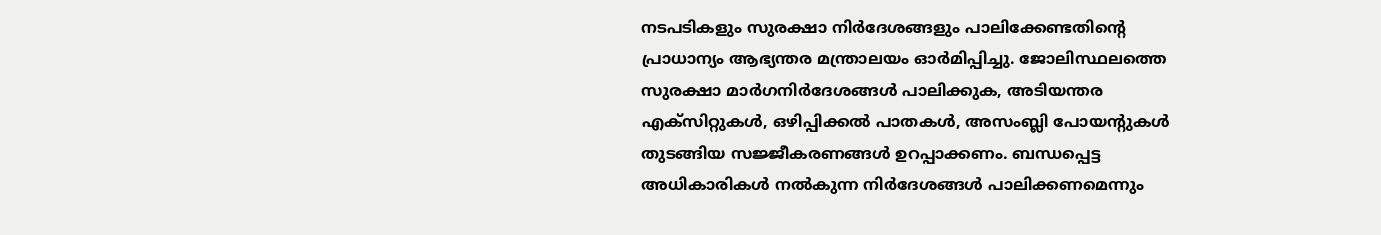നടപടികളും സുരക്ഷാ നിർദേശങ്ങളും പാലിക്കേണ്ടതിന്റെ പ്രാധാന്യം ആഭ്യന്തര മന്ത്രാലയം ഓർമിപ്പിച്ചു. ജോലിസ്ഥലത്തെ സുരക്ഷാ മാർഗനിർദേശങ്ങൾ പാലിക്കുക, അടിയന്തര എക്സിറ്റുകൾ, ഒഴിപ്പിക്കൽ പാതകൾ, അസംബ്ലി പോയന്റുകൾ തുടങ്ങിയ സജ്ജീകരണങ്ങൾ ഉറപ്പാക്കണം. ബന്ധപ്പെട്ട അധികാരികൾ നൽകുന്ന നിർദേശങ്ങൾ പാലിക്കണമെന്നും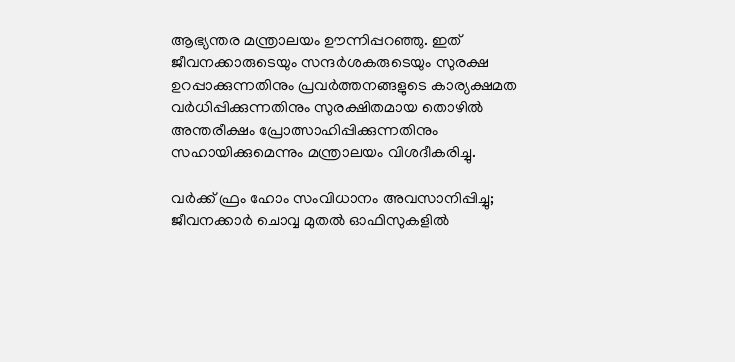ആഭ്യന്തര മന്ത്രാലയം ഊന്നിപ്പറഞ്ഞു. ഇത് ജീവനക്കാരുടെയും സന്ദർശകരുടെയും സുരക്ഷ ഉറപ്പാക്കുന്നതിനും പ്രവർത്തനങ്ങളുടെ കാര്യക്ഷമത വർധിപ്പിക്കുന്നതിനും സുരക്ഷിതമായ തൊഴിൽ അന്തരീക്ഷം പ്രോത്സാഹിപ്പിക്കുന്നതിനും സഹായിക്കുമെന്നും മന്ത്രാലയം വിശദീകരിച്ചു.

വർക്ക് ഫ്രം ഹോം സംവിധാനം അവസാനിപ്പിച്ചു; ജീവനക്കാർ ചൊവ്വ മുതൽ ഓഫിസുകളിൽ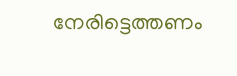നേരിട്ടെത്തണം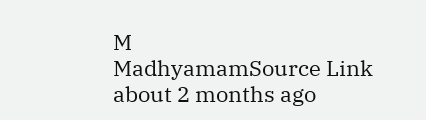M
MadhyamamSource Link
about 2 months ago